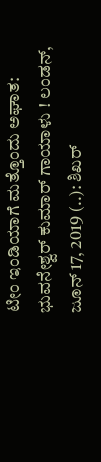ಟೀಂ ಇಂಡಿಯಾಗೆ ಮತ್ತೊಂದು ಅಘಾತ: ಭುವನೇಶ್ವರ್ ಕುಮಾರ್ ಗಾಯಾಳು ! ಲಂಡನ್, ಜೂನ್ 17, 2019 (..): ಶಿಖರ್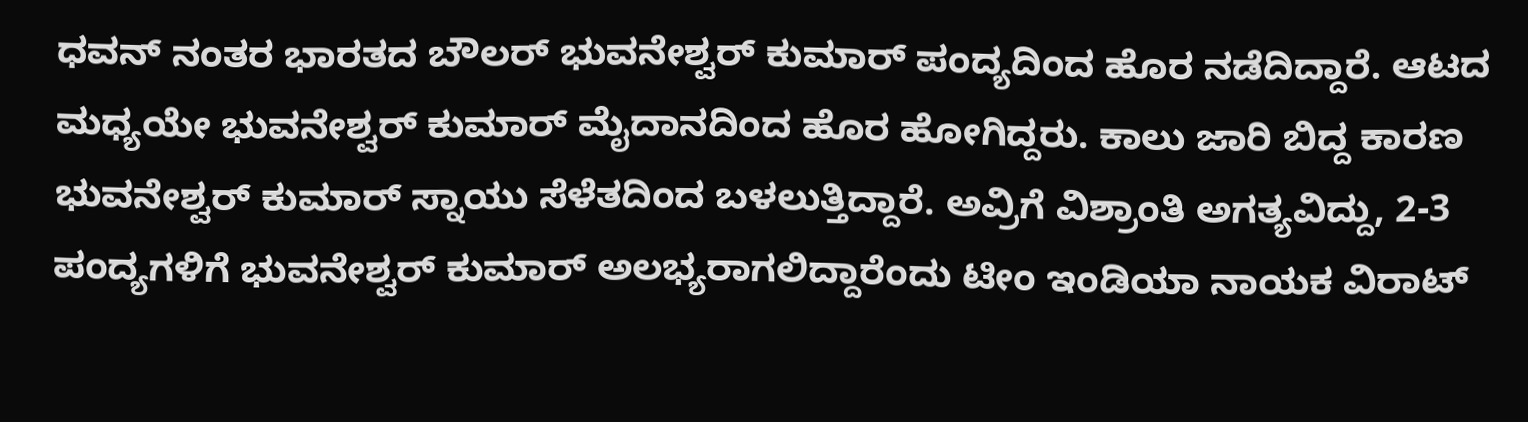ಧವನ್ ನಂತರ ಭಾರತದ ಬೌಲರ್ ಭುವನೇಶ್ವರ್ ಕುಮಾರ್ ಪಂದ್ಯದಿಂದ ಹೊರ ನಡೆದಿದ್ದಾರೆ. ಆಟದ ಮಧ್ಯಯೇ ಭುವನೇಶ್ವರ್ ಕುಮಾರ್ ಮೈದಾನದಿಂದ ಹೊರ ಹೋಗಿದ್ದರು. ಕಾಲು ಜಾರಿ ಬಿದ್ದ ಕಾರಣ ಭುವನೇಶ್ವರ್ ಕುಮಾರ್ ಸ್ನಾಯು ಸೆಳೆತದಿಂದ ಬಳಲುತ್ತಿದ್ದಾರೆ. ಅವ್ರಿಗೆ ವಿಶ್ರಾಂತಿ ಅಗತ್ಯವಿದ್ದು, 2-3 ಪಂದ್ಯಗಳಿಗೆ ಭುವನೇಶ್ವರ್ ಕುಮಾರ್ ಅಲಭ್ಯರಾಗಲಿದ್ದಾರೆಂದು ಟೀಂ ಇಂಡಿಯಾ ನಾಯಕ ವಿರಾಟ್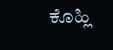ಕೊಹ್ಲಿ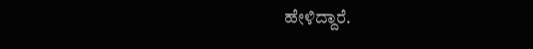ಹೇಳಿದ್ದಾರೆ.